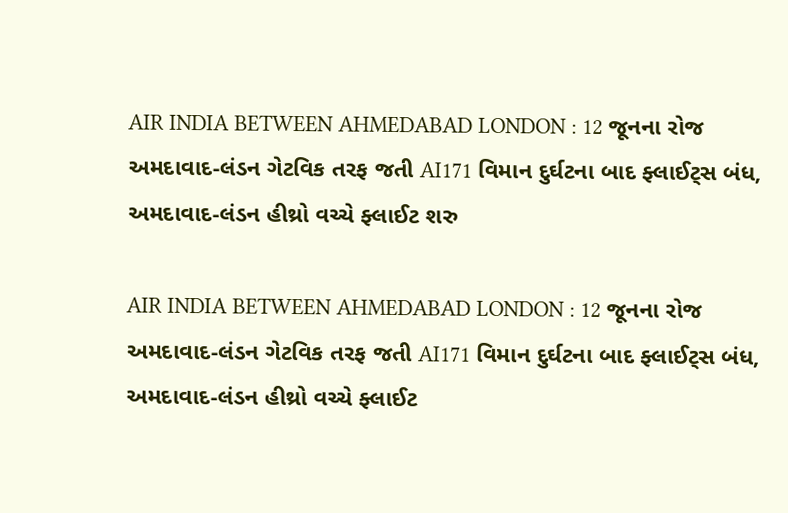AIR INDIA BETWEEN AHMEDABAD LONDON : 12 જૂનના રોજ અમદાવાદ-લંડન ગેટવિક તરફ જતી AI171 વિમાન દુર્ઘટના બાદ ફ્લાઈટ્સ બંધ, અમદાવાદ-લંડન હીથ્રો વચ્ચે ફ્લાઈટ શરુ

AIR INDIA BETWEEN AHMEDABAD LONDON : 12 જૂનના રોજ અમદાવાદ-લંડન ગેટવિક તરફ જતી AI171 વિમાન દુર્ઘટના બાદ ફ્લાઈટ્સ બંધ, અમદાવાદ-લંડન હીથ્રો વચ્ચે ફ્લાઈટ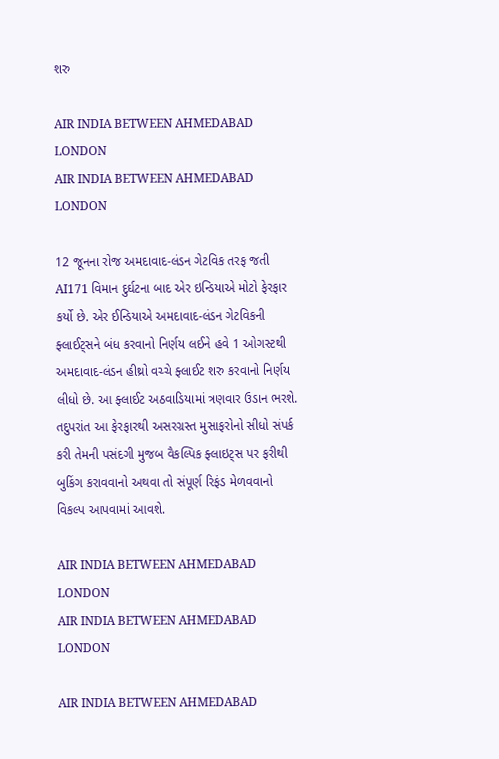શરુ

AIR INDIA BETWEEN AHMEDABAD LONDON
AIR INDIA BETWEEN AHMEDABAD LONDON

12 જૂનના રોજ અમદાવાદ-લંડન ગેટવિક તરફ જતી AI171 વિમાન દુર્ઘટના બાદ એર ઇન્ડિયાએ મોટો ફેરફાર કર્યો છે. એર ઈન્ડિયાએ અમદાવાદ-લંડન ગેટવિકની ફ્લાઈટ્સને બંધ કરવાનો નિર્ણય લઈને હવે 1 ઓગસ્ટથી અમદાવાદ-લંડન હીથ્રો વચ્ચે ફ્લાઈટ શરુ કરવાનો નિર્ણય લીધો છે. આ ફ્લાઈટ અઠવાડિયામાં ત્રણવાર ઉડાન ભરશે. તદુપરાંત આ ફેરફારથી અસરગ્રસ્ત મુસાફરોનો સીધો સંપર્ક કરી તેમની પસંદગી મુજબ વૈકલ્પિક ફ્લાઇટ્સ પર ફરીથી બુકિંગ કરાવવાનો અથવા તો સંપૂર્ણ રિફંડ મેળવવાનો વિકલ્પ આપવામાં આવશે.

AIR INDIA BETWEEN AHMEDABAD LONDON
AIR INDIA BETWEEN AHMEDABAD LONDON

AIR INDIA BETWEEN AHMEDABAD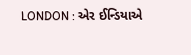LONDON : એર ઈન્ડિયાએ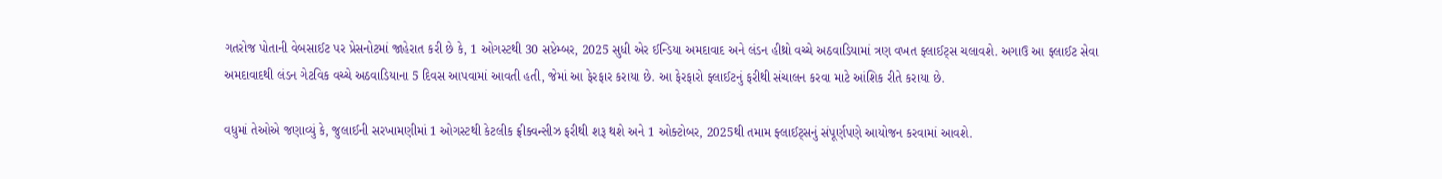ગતરોજ પોતાની વેબસાઈટ પર પ્રેસનોટમાં જાહેરાત કરી છે કે, 1 ઓગસ્ટથી 30 સપ્ટેમ્બર, 2025 સુધી એર ઈન્ડિયા અમદાવાદ અને લંડન હીથ્રો વચ્ચે અઠવાડિયામાં ત્રણ વખત ફ્લાઈટ્સ ચલાવશે. અગાઉ આ ફ્લાઈટ સેવા અમદાવાદથી લંડન ગેટવિક વચ્ચે અઠવાડિયાના 5 દિવસ આપવામાં આવતી હતી, જેમાં આ ફેરફાર કરાયા છે. આ ફેરફારો ફ્લાઈટનું ફરીથી સંચાલન કરવા માટે આંશિક રીતે કરાયા છે.

વધુમાં તેઓએ જણાવ્યું કે, જુલાઈની સરખામણીમાં 1 ઓગસ્ટથી કેટલીક ફ્રીક્વન્સીઝ ફરીથી શરૂ થશે અને 1 ઓક્ટોબર, 2025થી તમામ ફ્લાઈટ્સનું સંપૂર્ણપણે આયોજન કરવામાં આવશે.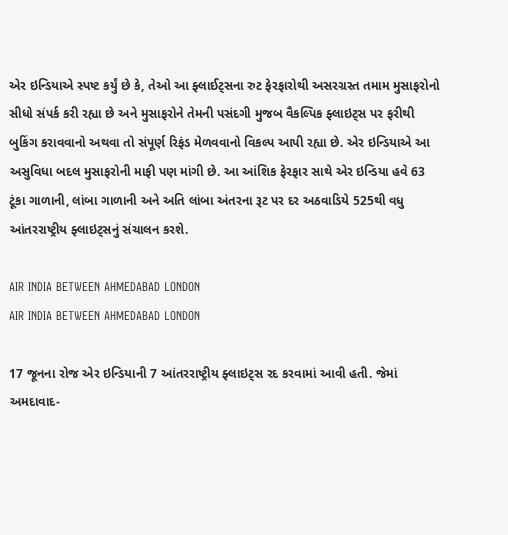એર ઇન્ડિયાએ સ્પષ્ટ કર્યું છે કે, તેઓ આ ફ્લાઈટ્સના રુટ ફેરફારોથી અસરગ્રસ્ત તમામ મુસાફરોનો સીધો સંપર્ક કરી રહ્યા છે અને મુસાફરોને તેમની પસંદગી મુજબ વૈકલ્પિક ફ્લાઇટ્સ પર ફરીથી બુકિંગ કરાવવાનો અથવા તો સંપૂર્ણ રિફંડ મેળવવાનો વિકલ્પ આપી રહ્યા છે. એર ઇન્ડિયાએ આ અસુવિધા બદલ મુસાફરોની માફી પણ માંગી છે. આ આંશિક ફેરફાર સાથે એર ઇન્ડિયા હવે 63 ટૂંકા ગાળાની, લાંબા ગાળાની અને અતિ લાંબા અંતરના રૂટ પર દર અઠવાડિયે 525થી વધુ આંતરરાષ્ટ્રીય ફ્લાઇટ્સનું સંચાલન કરશે.

AIR INDIA BETWEEN AHMEDABAD LONDON
AIR INDIA BETWEEN AHMEDABAD LONDON

17 જૂનના રોજ એર ઇન્ડિયાની 7 આંતરરાષ્ટ્રીય ફ્લાઇટ્સ રદ કરવામાં આવી હતી. જેમાં અમદાવાદ-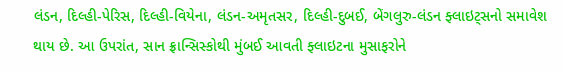લંડન, દિલ્હી-પેરિસ, દિલ્હી-વિયેના, લંડન-અમૃતસર, દિલ્હી-દુબઈ, બેંગલુરુ-લંડન ફ્લાઇટ્સનો સમાવેશ થાય છે. આ ઉપરાંત, સાન ફ્રાન્સિસ્કોથી મુંબઈ આવતી ફ્લાઇટના મુસાફરોને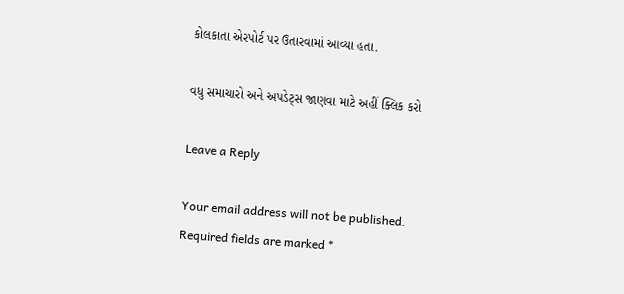કોલકાતા એરપોર્ટ પર ઉતારવામાં આવ્યા હતા.

વધુ સમાચારો અને અપડેટ્સ જાણવા માટે અહીં ક્લિક કરો

Leave a Reply

Your email address will not be published. Required fields are marked *